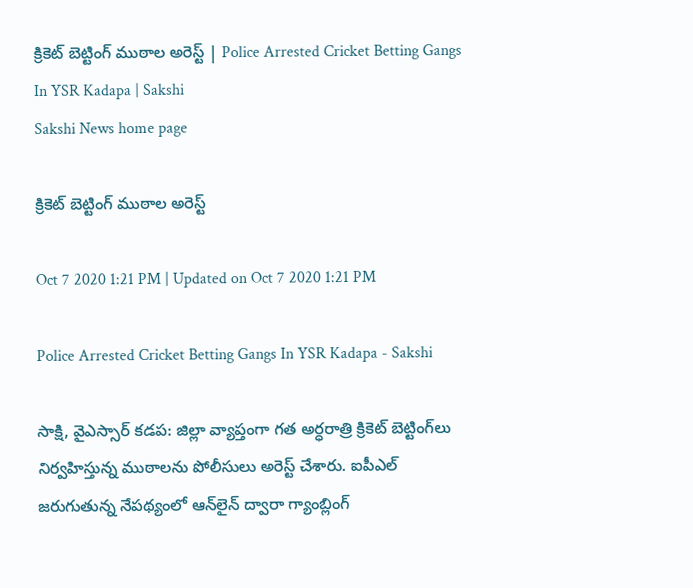క్రికెట్‌ బెట్టింగ్‌ ముఠాల అరెస్ట్‌ | Police Arrested Cricket Betting Gangs In YSR Kadapa | Sakshi
Sakshi News home page

క్రికెట్‌ బెట్టింగ్‌ ముఠాల అరెస్ట్‌

Oct 7 2020 1:21 PM | Updated on Oct 7 2020 1:21 PM

Police Arrested Cricket Betting Gangs In YSR Kadapa - Sakshi

సాక్షి, వైఎస్సార్‌ కడప: జిల్లా వ్యాప్తంగా గత అర్ధరాత్రి క్రికెట్‌ బెట్టింగ్‌లు నిర్వహిస్తున్న ముఠాలను పోలీసులు అరెస్ట్‌ చేశారు. ఐపీఎల్ జరుగుతున్న నేపథ్యంలో ఆన్‌లైన్‌ ద్వారా గ్యాంబ్లింగ్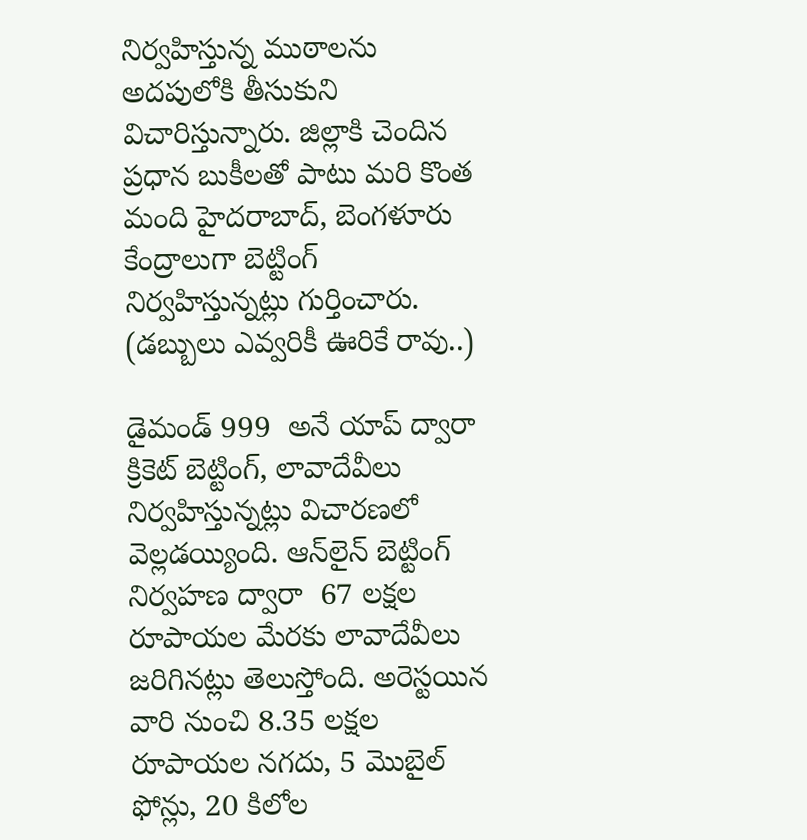నిర్వహిస్తున్న ముఠాలను అదపులోకి తీసుకుని విచారిస్తున్నారు. జిల్లాకి చెందిన ప్రధాన బుకీలతో పాటు మరి కొంత మంది హైదరాబాద్, బెంగళూరు కేంద్రాలుగా బెట్టింగ్ నిర్వహిస్తున్నట్లు గుర్తించారు.  (డబ్బులు ఎవ్వరికీ ఊరికే రావు..)

డైమండ్ 999  అనే యాప్ ద్వారా క్రికెట్ బెట్టింగ్, లావాదేవీలు నిర్వహిస్తున్నట్లు విచారణలో వెల్లడయ్యింది. ఆన్‌లైన్ బెట్టింగ్ నిర్వహణ ద్వారా  67 లక్షల రూపాయల మేరకు లావాదేవీలు జరిగినట్లు తెలుస్తోంది. అరెస్టయిన వారి నుంచి 8.35 లక్షల రూపాయల నగదు, 5 మొబైల్‌ ఫోన్లు, 20 కిలోల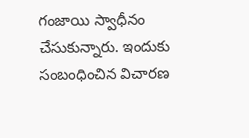గంజాయి స్వాధీనం చేసుకున్నారు. ఇందుకు సంబంధించిన విచారణ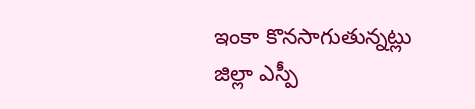ఇంకా కొనసాగుతున్నట్లు జిల్లా ఎస్పీ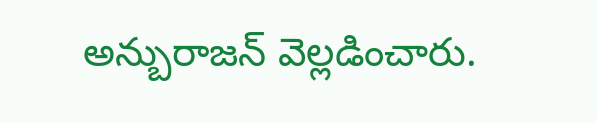అన్బురాజన్‌ వెల్లడించారు.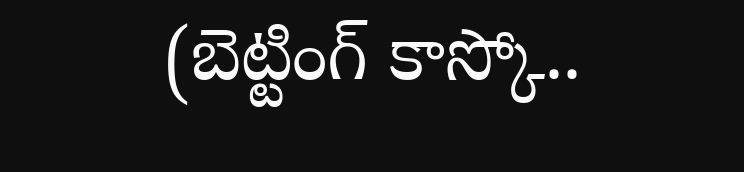(బెట్టింగ్ కాస్కో..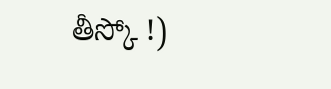తీస్కో !)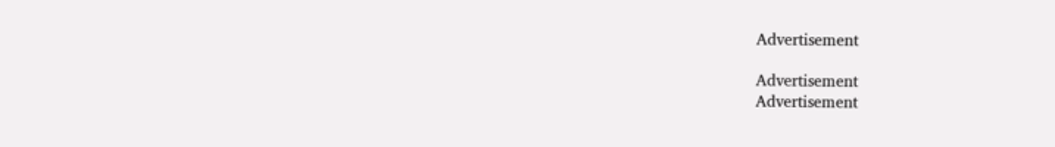Advertisement

Advertisement
Advertisement